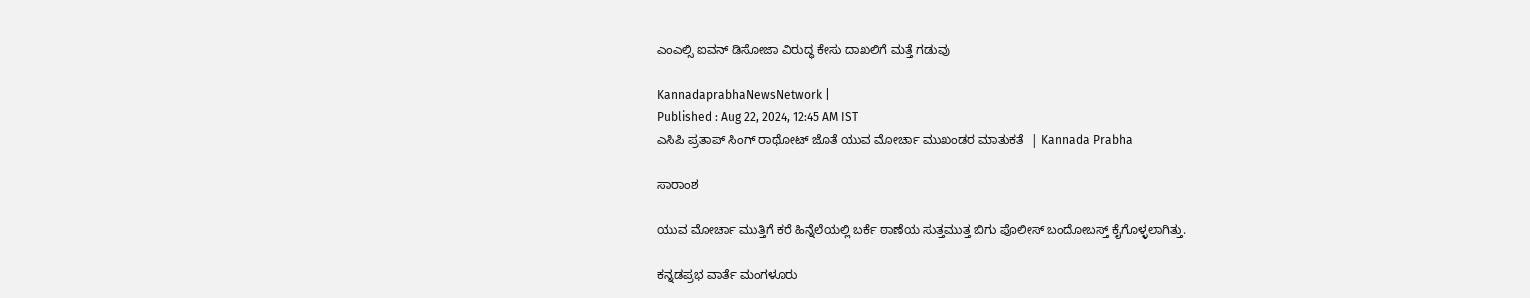ಎಂಎಲ್ಸಿ ಐವನ್‌ ಡಿಸೋಜಾ ವಿರುದ್ಧ ಕೇಸು ದಾಖಲಿಗೆ ಮತ್ತೆ ಗಡುವು

KannadaprabhaNewsNetwork |
Published : Aug 22, 2024, 12:45 AM IST
ಎಸಿಪಿ ಪ್ರತಾಪ್‌ ಸಿಂಗ್‌ ರಾಥೋಟ್ ಜೊತೆ ಯುವ ಮೋರ್ಚಾ ಮುಖಂಡರ ಮಾತುಕತೆ  | Kannada Prabha

ಸಾರಾಂಶ

ಯುವ ಮೋರ್ಚಾ ಮುತ್ತಿಗೆ ಕರೆ ಹಿನ್ನೆಲೆಯಲ್ಲಿ ಬರ್ಕೆ ಠಾಣೆಯ ಸುತ್ತಮುತ್ತ ಬಿಗು ಪೊಲೀಸ್‌ ಬಂದೋಬಸ್ತ್‌ ಕೈಗೊಳ್ಳಲಾಗಿತ್ತು.

ಕನ್ನಡಪ್ರಭ ವಾರ್ತೆ ಮಂಗಳೂರು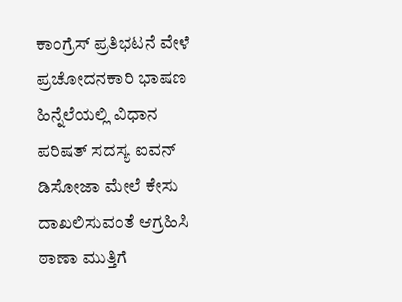ಕಾಂಗ್ರೆಸ್‌ ಪ್ರತಿಭಟನೆ ವೇಳೆ ಪ್ರಚೋದನಕಾರಿ ಭಾಷಣ ಹಿನ್ನೆಲೆಯಲ್ಲಿ ವಿಧಾನ ಪರಿಷತ್‌ ಸದಸ್ಯ ಐವನ್‌ ಡಿಸೋಜಾ ಮೇಲೆ ಕೇಸು ದಾಖಲಿಸುವಂತೆ ಆಗ್ರಹಿಸಿ ಠಾಣಾ ಮುತ್ತಿಗೆ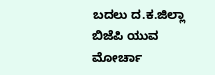ಬದಲು ದ.ಕ.ಜಿಲ್ಲಾ ಬಿಜೆಪಿ ಯುವ ಮೋರ್ಚಾ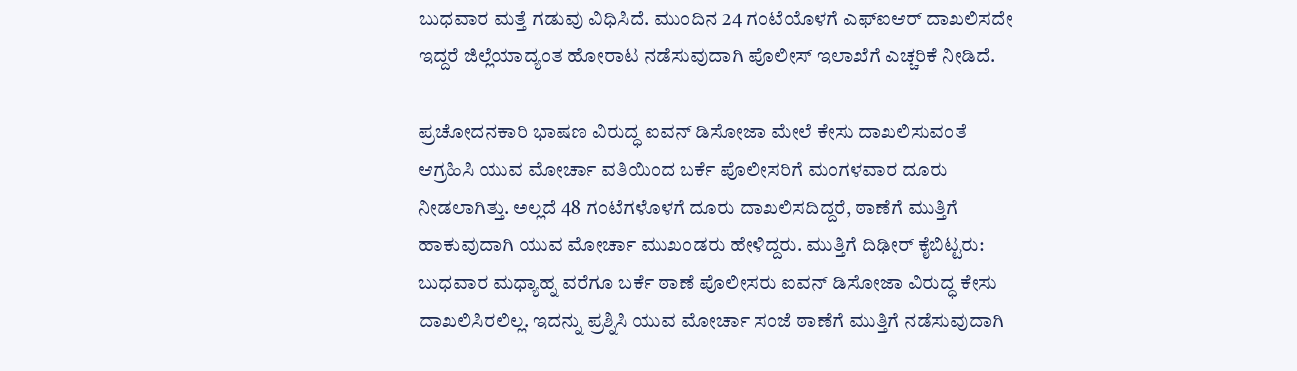ಬುಧವಾರ ಮತ್ತೆ ಗಡುವು ವಿಧಿಸಿದೆ. ಮುಂದಿನ 24 ಗಂಟೆಯೊಳಗೆ ಎಫ್‌ಐಆರ್‌ ದಾಖಲಿಸದೇ ಇದ್ದರೆ ಜಿಲ್ಲೆಯಾದ್ಯಂತ ಹೋರಾಟ ನಡೆಸುವುದಾಗಿ ಪೊಲೀಸ್‌ ಇಲಾಖೆಗೆ ಎಚ್ಚರಿಕೆ ನೀಡಿದೆ.

ಪ್ರಚೋದನಕಾರಿ ಭಾಷಣ ವಿರುದ್ಧ ಐವನ್‌ ಡಿಸೋಜಾ ಮೇಲೆ ಕೇಸು ದಾಖಲಿಸುವಂತೆ ಆಗ್ರಹಿಸಿ ಯುವ ಮೋರ್ಚಾ ವತಿಯಿಂದ ಬರ್ಕೆ ಪೊಲೀಸರಿಗೆ ಮಂಗಳವಾರ ದೂರು ನೀಡಲಾಗಿತ್ತು. ಅಲ್ಲದೆ 48 ಗಂಟೆಗಳೊಳಗೆ ದೂರು ದಾಖಲಿಸದಿದ್ದರೆ, ಠಾಣೆಗೆ ಮುತ್ತಿಗೆ ಹಾಕುವುದಾಗಿ ಯುವ ಮೋರ್ಚಾ ಮುಖಂಡರು ಹೇಳಿದ್ದರು. ಮುತ್ತಿಗೆ ದಿಢೀರ್‌ ಕೈಬಿಟ್ಟರು: ಬುಧವಾರ ಮಧ್ಯಾಹ್ನ ವರೆಗೂ ಬರ್ಕೆ ಠಾಣೆ ಪೊಲೀಸರು ಐವನ್‌ ಡಿಸೋಜಾ ವಿರುದ್ಧ ಕೇಸು ದಾಖಲಿಸಿರಲಿಲ್ಲ. ಇದನ್ನು ಪ್ರಶ್ನಿಸಿ ಯುವ ಮೋರ್ಚಾ ಸಂಜೆ ಠಾಣೆಗೆ ಮುತ್ತಿಗೆ ನಡೆಸುವುದಾಗಿ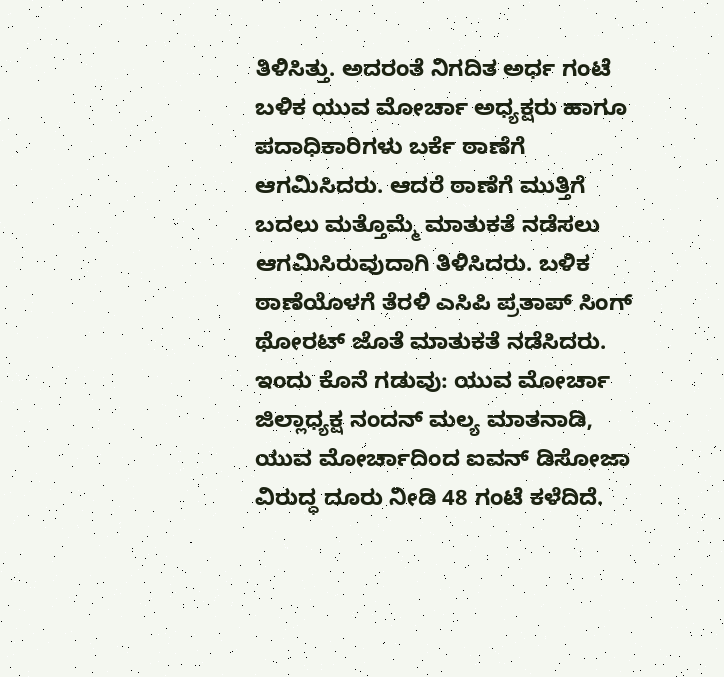ತಿಳಿಸಿತ್ತು. ಅದರಂತೆ ನಿಗದಿತ ಅರ್ಧ ಗಂಟೆ ಬಳಿಕ ಯುವ ಮೋರ್ಚಾ ಅಧ್ಯಕ್ಷರು ಹಾಗೂ ಪದಾಧಿಕಾರಿಗಳು ಬರ್ಕೆ ಠಾಣೆಗೆ ಆಗಮಿಸಿದರು. ಆದರೆ ಠಾಣೆಗೆ ಮುತ್ತಿಗೆ ಬದಲು ಮತ್ತೊಮ್ಮೆ ಮಾತುಕತೆ ನಡೆಸಲು ಆಗಮಿಸಿರುವುದಾಗಿ ತಿಳಿಸಿದರು. ಬಳಿಕ ಠಾಣೆಯೊಳಗೆ ತೆರಳಿ ಎಸಿಪಿ ಪ್ರತಾಪ್‌ ಸಿಂಗ್‌ ಥೋರಟ್‌ ಜೊತೆ ಮಾತುಕತೆ ನಡೆಸಿದರು. ಇಂದು ಕೊನೆ ಗಡುವು: ಯುವ ಮೋರ್ಚಾ ಜಿಲ್ಲಾಧ್ಯಕ್ಷ ನಂದನ್‌ ಮಲ್ಯ ಮಾತನಾಡಿ, ಯುವ ಮೋರ್ಚಾದಿಂದ ಐವನ್‌ ಡಿಸೋಜಾ ವಿರುದ್ಧ ದೂರು ನೀಡಿ 48 ಗಂಟೆ ಕಳೆದಿದೆ.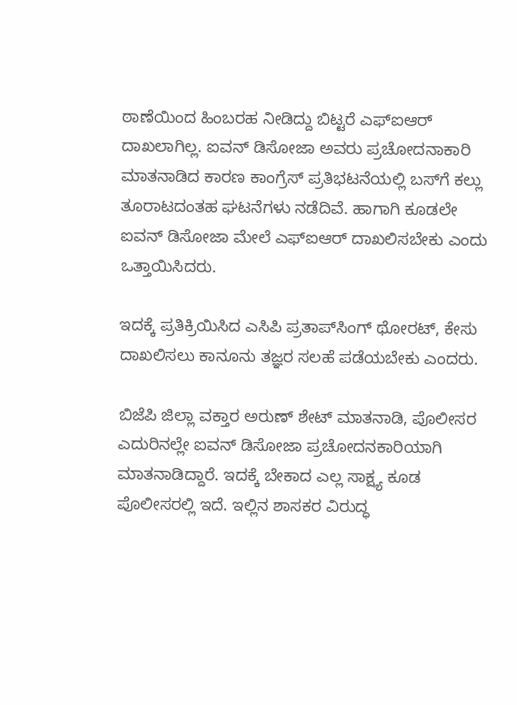ಠಾಣೆಯಿಂದ ಹಿಂಬರಹ ನೀಡಿದ್ದು ಬಿಟ್ಟರೆ ಎಫ್‌ಐಆರ್‌ ದಾಖಲಾಗಿಲ್ಲ. ಐವನ್‌ ಡಿಸೋಜಾ ಅವರು ಪ್ರಚೋದನಾಕಾರಿ ಮಾತನಾಡಿದ ಕಾರಣ ಕಾಂಗ್ರೆಸ್‌ ಪ್ರತಿಭಟನೆಯಲ್ಲಿ ಬಸ್‌ಗೆ ಕಲ್ಲು ತೂರಾಟದಂತಹ ಘಟನೆಗಳು ನಡೆದಿವೆ. ಹಾಗಾಗಿ ಕೂಡಲೇ ಐವನ್‌ ಡಿಸೋಜಾ ಮೇಲೆ ಎಫ್‌ಐಆರ್ ದಾಖಲಿಸಬೇಕು ಎಂದು ಒತ್ತಾಯಿಸಿದರು.

ಇದಕ್ಕೆ ಪ್ರತಿಕ್ರಿಯಿಸಿದ ಎಸಿಪಿ ಪ್ರತಾಪ್‌ಸಿಂಗ್‌ ಥೋರಟ್‌, ಕೇಸು ದಾಖಲಿಸಲು ಕಾನೂನು ತಜ್ಞರ ಸಲಹೆ ಪಡೆಯಬೇಕು ಎಂದರು.

ಬಿಜೆಪಿ ಜಿಲ್ಲಾ ವಕ್ತಾರ ಅರುಣ್‌ ಶೇಟ್‌ ಮಾತನಾಡಿ, ಪೊಲೀಸರ ಎದುರಿನಲ್ಲೇ ಐವನ್‌ ಡಿಸೋಜಾ ಪ್ರಚೋದನಕಾರಿಯಾಗಿ ಮಾತನಾಡಿದ್ದಾರೆ. ಇದಕ್ಕೆ ಬೇಕಾದ ಎಲ್ಲ ಸಾಕ್ಷ್ಯ ಕೂಡ ಪೊಲೀಸರಲ್ಲಿ ಇದೆ. ಇಲ್ಲಿನ ಶಾಸಕರ ವಿರುದ್ಧ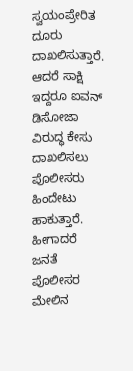ಸ್ವಯಂಪ್ರೇರಿತ ದೂರು ದಾಖಲಿಸುತ್ತಾರೆ. ಆದರೆ ಸಾಕ್ಷಿ ಇದ್ದರೂ ಐವನ್‌ ಡಿಸೋಜಾ ವಿರುದ್ಧ ಕೇಸು ದಾಖಲಿಸಲು ಪೊಲೀಸರು ಹಿಂದೇಟು ಹಾಕುತ್ತಾರೆ. ಹೀಗಾದರೆ ಜನತೆ ಪೊಲೀಸರ ಮೇಲಿನ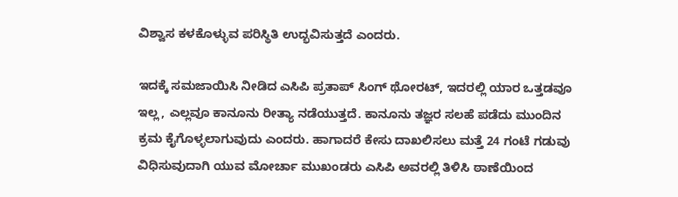ವಿಶ್ವಾಸ ಕಳಕೊಳ್ಳುವ ಪರಿಸ್ಥಿತಿ ಉದ್ಭವಿಸುತ್ತದೆ ಎಂದರು.

ಇದಕ್ಕೆ ಸಮಜಾಯಿಸಿ ನೀಡಿದ ಎಸಿಪಿ ಪ್ರತಾಪ್‌ ಸಿಂಗ್‌ ಥೋರಟ್‌, ಇದರಲ್ಲಿ ಯಾರ ಒತ್ತಡವೂ ಇಲ್ಲ, ಎಲ್ಲವೂ ಕಾನೂನು ರೀತ್ಯಾ ನಡೆಯುತ್ತದೆ. ಕಾನೂನು ತಜ್ಞರ ಸಲಹೆ ಪಡೆದು ಮುಂದಿನ ಕ್ರಮ ಕೈಗೊಳ್ಳಲಾಗುವುದು ಎಂದರು. ಹಾಗಾದರೆ ಕೇಸು ದಾಖಲಿಸಲು ಮತ್ತೆ 24 ಗಂಟೆ ಗಡುವು ವಿಧಿಸುವುದಾಗಿ ಯುವ ಮೋರ್ಚಾ ಮುಖಂಡರು ಎಸಿಪಿ ಅವರಲ್ಲಿ ತಿಳಿಸಿ ಠಾಣೆಯಿಂದ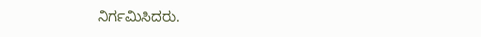ನಿರ್ಗಮಿಸಿದರು.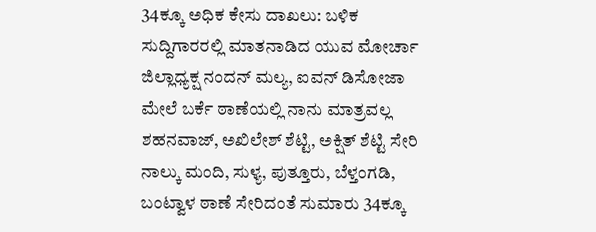34ಕ್ಕೂ ಅಧಿಕ ಕೇಸು ದಾಖಲು: ಬಳಿಕ ಸುದ್ದಿಗಾರರಲ್ಲಿ ಮಾತನಾಡಿದ ಯುವ ಮೋರ್ಚಾ ಜಿಲ್ಲಾಧ್ಯಕ್ಷ ನಂದನ್‌ ಮಲ್ಯ, ಐವನ್ ಡಿಸೋಜಾ ಮೇಲೆ ಬರ್ಕೆ ಠಾಣೆಯಲ್ಲಿ ನಾನು ಮಾತ್ರವಲ್ಲ ಶಹನವಾಜ್‌, ಅಖಿಲೇಶ್‌ ಶೆಟ್ಟಿ, ಅಕ್ಷಿತ್‌ ಶೆಟ್ಟಿ ಸೇರಿ ನಾಲ್ಕು ಮಂದಿ, ಸುಳ್ಯ, ಪುತ್ತೂರು, ಬೆಳ್ತಂಗಡಿ, ಬಂಟ್ವಾಳ ಠಾಣೆ ಸೇರಿದಂತೆ ಸುಮಾರು 34ಕ್ಕೂ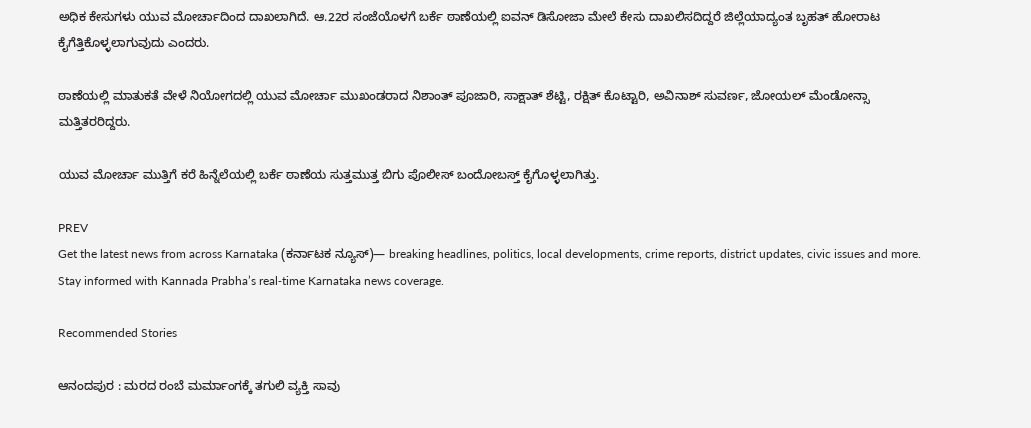ಅಧಿಕ ಕೇಸುಗಳು ಯುವ ಮೋರ್ಚಾದಿಂದ ದಾಖಲಾಗಿದೆ. ಆ.22ರ ಸಂಜೆಯೊಳಗೆ ಬರ್ಕೆ ಠಾಣೆಯಲ್ಲಿ ಐವನ್‌ ಡಿಸೋಜಾ ಮೇಲೆ ಕೇಸು ದಾಖಲಿಸದಿದ್ದರೆ ಜಿಲ್ಲೆಯಾದ್ಯಂತ ಬೃಹತ್‌ ಹೋರಾಟ ಕೈಗೆತ್ತಿಕೊಳ್ಳಲಾಗುವುದು ಎಂದರು.

ಠಾಣೆಯಲ್ಲಿ ಮಾತುಕತೆ ವೇಳೆ ನಿಯೋಗದಲ್ಲಿ ಯುವ ಮೋರ್ಚಾ ಮುಖಂಡರಾದ ನಿಶಾಂತ್‌ ಪೂಜಾರಿ, ಸಾಕ್ಷಾತ್‌ ಶೆಟ್ಟಿ, ರಕ್ಷಿತ್‌ ಕೊಟ್ಟಾರಿ, ಅವಿನಾಶ್‌ ಸುವರ್ಣ, ಜೋಯಲ್‌ ಮೆಂಡೋನ್ಸಾ ಮತ್ತಿತರರಿದ್ದರು.

ಯುವ ಮೋರ್ಚಾ ಮುತ್ತಿಗೆ ಕರೆ ಹಿನ್ನೆಲೆಯಲ್ಲಿ ಬರ್ಕೆ ಠಾಣೆಯ ಸುತ್ತಮುತ್ತ ಬಿಗು ಪೊಲೀಸ್‌ ಬಂದೋಬಸ್ತ್‌ ಕೈಗೊಳ್ಳಲಾಗಿತ್ತು.

PREV
Get the latest news from across Karnataka (ಕರ್ನಾಟಕ ನ್ಯೂಸ್)— breaking headlines, politics, local developments, crime reports, district updates, civic issues and more. Stay informed with Kannada Prabha’s real‑time Karnataka news coverage.

Recommended Stories

ಆನಂದಪುರ : ಮರದ ರಂಬೆ ಮರ್ಮಾಂಗಕ್ಕೆ ತಗುಲಿ ವ್ಯಕ್ತಿ ಸಾವು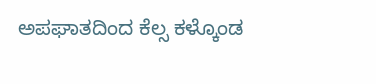ಅಪಘಾತದಿಂದ ಕೆಲ್ಸ ಕಳ್ಕೊಂಡ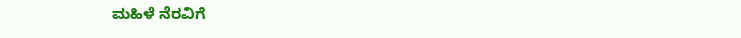ಮಹಿಳೆ ನೆರವಿಗೆ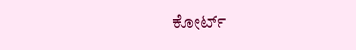ಕೋರ್ಟ್‌